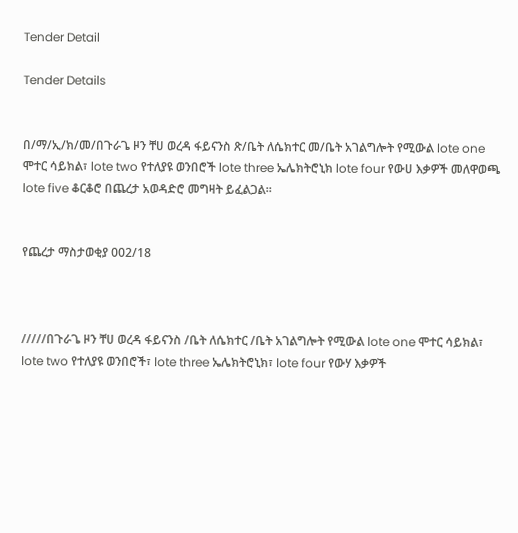Tender Detail

Tender Details


በ/ማ/ኢ/ክ/መ/በጉራጌ ዞን ቸሀ ወረዳ ፋይናንስ ጽ/ቤት ለሴክተር መ/ቤት አገልግሎት የሚውል lote one ሞተር ሳይክል፣ lote two የተለያዩ ወንበሮች lote three ኤሌክትሮኒክ lote four የውሀ እቃዎች መለዋወጫ lote five ቆርቆሮ በጨረታ አወዳድሮ መግዛት ይፈልጋል።


የጨረታ ማስታወቂያ 002/18



/////በጉራጌ ዞን ቸሀ ወረዳ ፋይናንስ /ቤት ለሴክተር /ቤት አገልግሎት የሚውል lote one ሞተር ሳይክል፣ lote two የተለያዩ ወንበሮች፣ lote three ኤሌክትሮኒክ፣ lote four የውሃ እቃዎች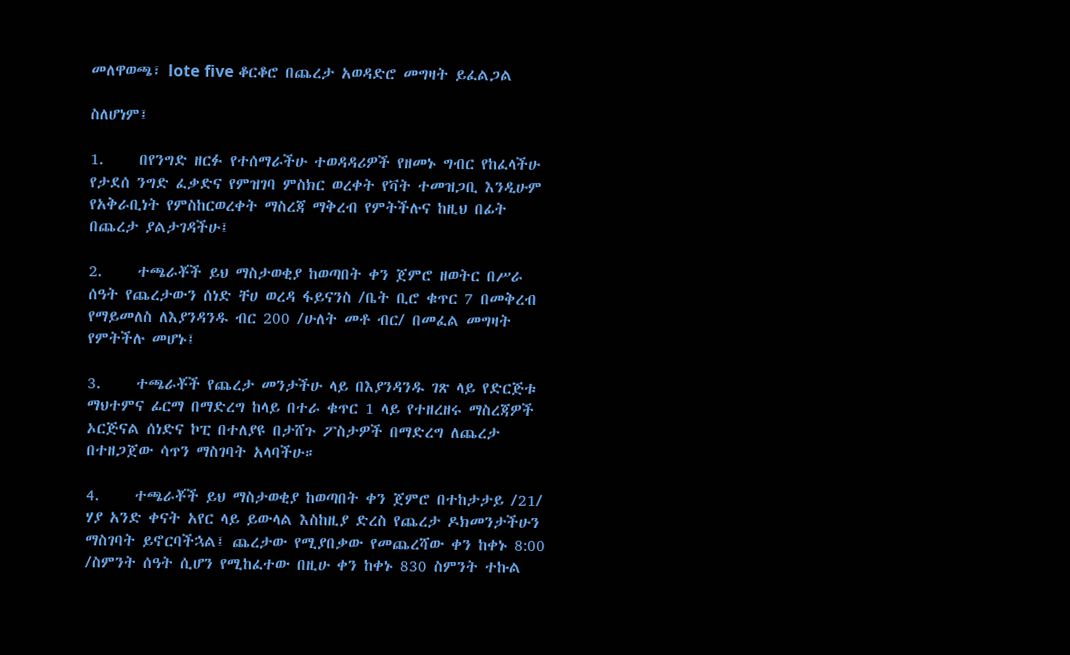መለዋወጫ፣ lote five ቆርቆሮ በጨረታ አወዳድሮ መግዛት ይፈልጋል

ስለሆነም፤

1.     በየንግድ ዘርፉ የተሰማራችሁ ተወዳዳሪዎች የዘመኑ ግብር የከፈላችሁ የታደሰ ንግድ ፈቃድና የምዝገባ ምስክር ወረቀት የቫት ተመዝጋቢ እንዲሁም የአቅራቢነት የምስከርወረቀት ማስረጃ ማቅረብ የምትችሉና ከዚህ በፊት በጨረታ ያልታገዳችሁ፤

2.     ተጫራቾች ይህ ማስታወቂያ ከወጣበት ቀን ጀምሮ ዘወትር በሥራ ሰዓት የጨረታውን ሰነድ ቸሀ ወረዳ ፋይናንስ /ቤት ቢሮ ቁጥር 7 በመቅረብ የማይመለስ ለእያንዳንዱ ብር 200 /ሁለት መቶ ብር/ በመፈል መግዛት የምትችሉ መሆኑ፤

3.     ተጫራቾች የጨረታ መንታችሁ ላይ በእያንዳንዱ ገጽ ላይ የድርጅቱ ማህተምና ፊርማ በማድረግ ከላይ በተራ ቁጥር 1 ላይ የተዘረዘሩ ማስረጃዎች ኦርጅናል ሰነድና ኮፒ በተለያዩ በታሸጉ ፖስታዎች በማድረግ ለጨረታ በተዘጋጀው ሳጥን ማስገባት አላባችሁ።

4.     ተጫራቾች ይህ ማስታወቂያ ከወጣበት ቀን ጀምሮ በተከታታይ /21/ ሃያ አንድ ቀናት አየር ላይ ይውላል እስከዚያ ድረስ የጨረታ ዶክመንታችሁን ማስገባት ይኖርባችኋል፤ ጨረታው የሚያበቃው የመጨረሻው ቀን ከቀኑ 8:00 /ስምንት ሰዓት ሲሆን የሚከፈተው በዚሁ ቀን ከቀኑ 830 ስምንት ተኩል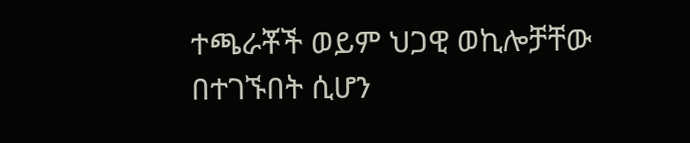ተጫራቾች ወይም ህጋዊ ወኪሎቻቸው በተገኙበት ሲሆን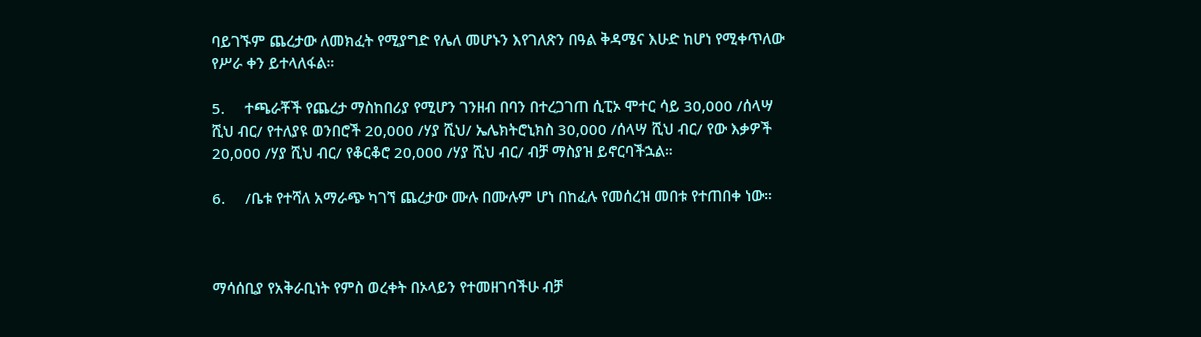ባይገኙም ጨረታው ለመክፈት የሚያግድ የሌለ መሆኑን እየገለጽን በዓል ቅዳሜና እሁድ ከሆነ የሚቀጥለው የሥራ ቀን ይተላለፋል።

5.     ተጫራቾች የጨረታ ማስከበሪያ የሚሆን ገንዘብ በባን በተረጋገጠ ሲፒኦ ሞተር ሳይ 30,000 /ሰላሣ ሺህ ብር/ የተለያዩ ወንበሮች 20,000 /ሃያ ሺህ/ ኤሌክትሮኒክስ 30,000 /ሰላሣ ሺህ ብር/ የው እቃዎች 20,000 /ሃያ ሺህ ብር/ የቆርቆሮ 20,000 /ሃያ ሺህ ብር/ ብቻ ማስያዝ ይኖርባችኋል።

6.     /ቤቱ የተሻለ አማራጭ ካገኘ ጨረታው ሙሉ በሙሉም ሆነ በከፈሉ የመሰረዝ መበቱ የተጠበቀ ነው።



ማሳሰቢያ የአቅራቢነት የምስ ወረቀት በኦላይን የተመዘገባችሁ ብቻ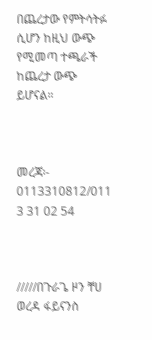በጨረታው የምትሳትፉ ሲሆን ከዚህ ውጭ የሚመጣ ተጫራች ከጨረታ ውጭ ይሆናል።



መረጃ፡- 0113310812/011 3 31 02 54



/////በጉራጌ ዞን ቸሀ ወረዳ ፋይናንስ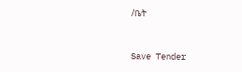/ቤት



Save Tender